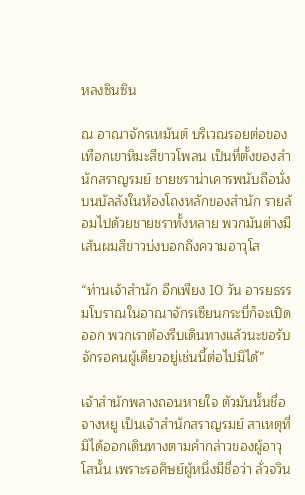หลงซินซิน

ณ อาณาจักรเหมันต์ บริเวณรอยต่อของเทือกเขาหิมะสีขาวโพลน เป็นที่ตั้งของสำนักสราญรมย์ ชายชราน่าเคารพนับถือนั่งบนบัลลังในห้องโถงหลักของสำนัก รายล้อมไปด้วยชายชราทั้งหลาย พวกมันต่างมีเส้นผมสีขาวบ่งบอกถึงความอาวุโส

“ท่านเจ้าสำนัก อีกเพียง 10 วัน อารยธรรมโบราณในอาณาจักรเซียนกระบี่ก็จะเปิดออก พวกเราต้องรีบเดินทางแล้วนะขอรับ จักรอคนผู้เดียวอยู่เช่นนี้ต่อไปมิได้”

เจ้าสำนักพลางถอนหายใจ ตัวมันนั้นชื่อจางหยู เป็นเจ้าสำนักสราญรมย์ สาเหตุที่มิได้ออกเดินทางตามคำกล่าวของผู้อาวุโสนั้น เพราะรอศิษย์ผู้หนึ่งมีชื่อว่า ลั่วจวิน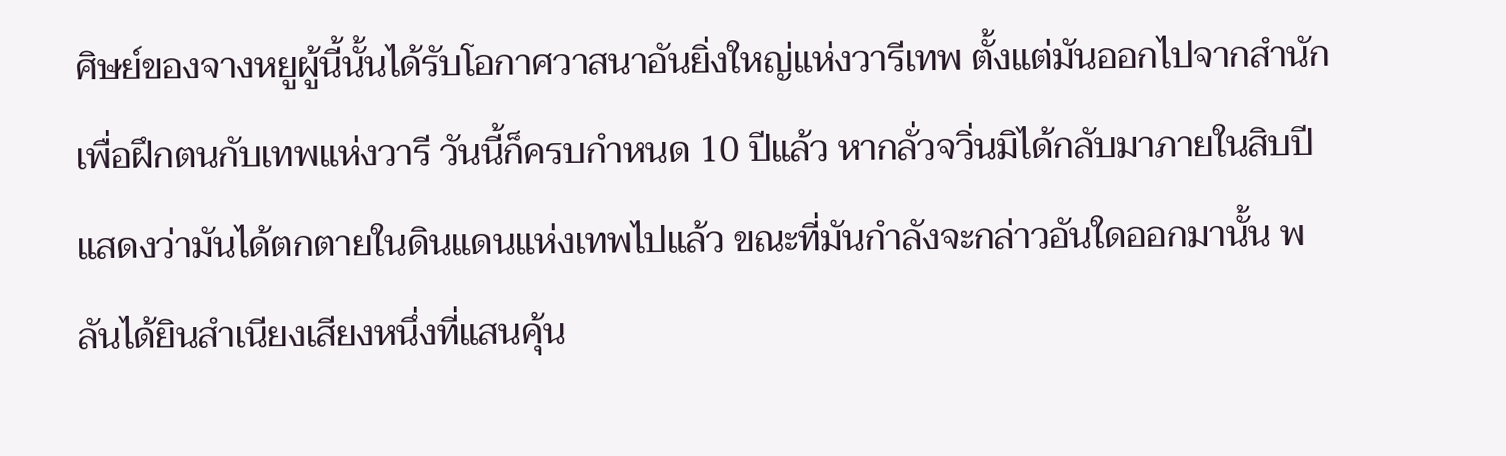ศิษย์ของจางหยูผู้นี้นั้นได้รับโอกาศวาสนาอันยิ่งใหญ่แห่งวารีเทพ ตั้งแต่มันออกไปจากสำนักเพื่อฝึกตนกับเทพแห่งวารี วันนี้ก็ครบกำหนด 10 ปีแล้ว หากลั่วจวิ่นมิได้กลับมาภายในสิบปี แสดงว่ามันได้ตกตายในดินแดนแห่งเทพไปแล้ว ขณะที่มันกำลังจะกล่าวอันใดออกมานั้น พลันได้ยินสำเนียงเสียงหนึ่งที่แสนคุ้น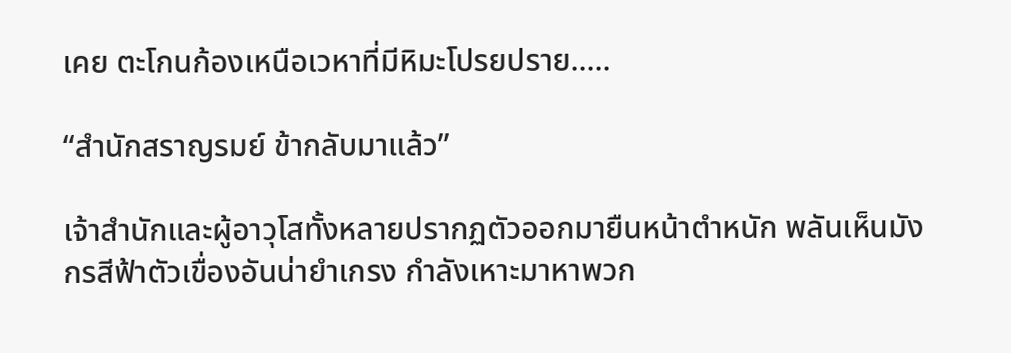เคย ตะโกนก้องเหนือเวหาที่มีหิมะโปรยปราย.....

“สำนักสราญรมย์ ข้ากลับมาแล้ว”

เจ้าสำนักและผู้อาวุโสทั้งหลายปรากฏตัวออกมายืนหน้าตำหนัก พลันเห็นมังกรสีฟ้าตัวเขื่องอันน่ายำเกรง กำลังเหาะมาหาพวก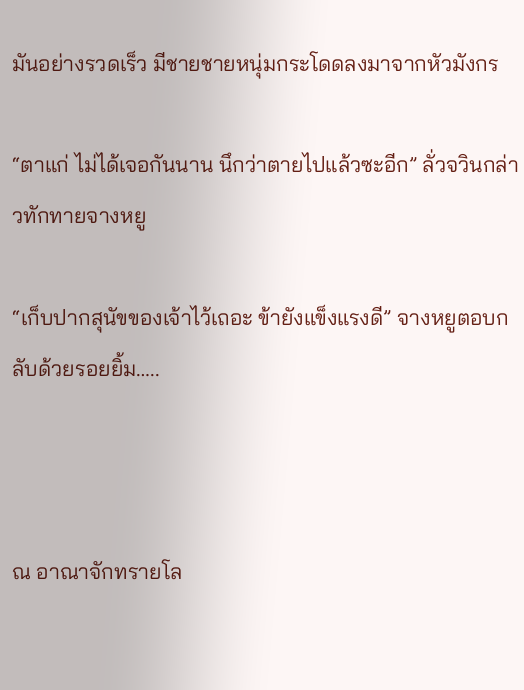มันอย่างรวดเร็ว มีชายชายหนุ่มกระโดดลงมาจากหัวมังกร

“ตาแก่ ไม่ได้เจอกันนาน นึกว่าตายไปแล้วซะอีก” ลั่วจวินกล่าวทักทายจางหยู

“เก็บปากสุนัขของเจ้าไว้เถอะ ข้ายังแข็งแรงดี” จางหยูตอบกลับด้วยรอยยิ้ม…..



ณ อาณาจักทรายโล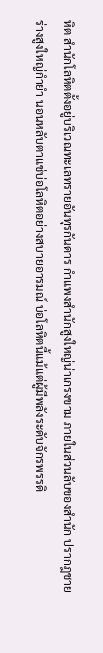หิต สำนักโลหิตตั้งอยู่บริเวณทะเลทรายอันทุรกันดาร กำแพงสำนักสูงใหญ่น่าเกรงขาม ภายในส่วนลับของสำนัก ปรากฎชายร่างสูงใหญ่กำยำ นอนหลับตาแช่บ่อโลหิตอย่างสบายอารมณ์ บ่อโลหิตนี้แม้แต่ผู้มีพลังระดับจักรพรรดิ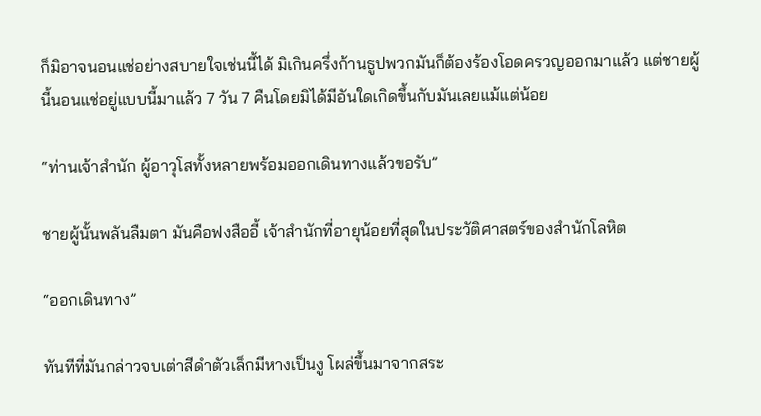ก็มิอาจนอนแช่อย่างสบายใจเช่นนี้ได้ มิเกินครึ่งก้านธูปพวกมันก็ต้องร้องโอดครวญออกมาแล้ว แต่ชายผู้นี้นอนแช่อยู่แบบนี้มาแล้ว 7 วัน 7 คืนโดยมิได้มีอันใดเกิดขึ้นกับมันเลยแม้แต่น้อย

“ท่านเจ้าสำนัก ผู้อาวุโสทั้งหลายพร้อมออกเดินทางแล้วขอรับ”

ชายผู้นั้นพลันลืมตา มันคือฟงสืออี้ เจ้าสำนักที่อายุน้อยที่สุดในประวัติศาสตร์ของสำนักโลหิต

“ออกเดินทาง”

ทันทีที่มันกล่าวจบเต่าสีดำตัวเล็กมีหางเป็นงู โผล่ขึ้นมาจากสระ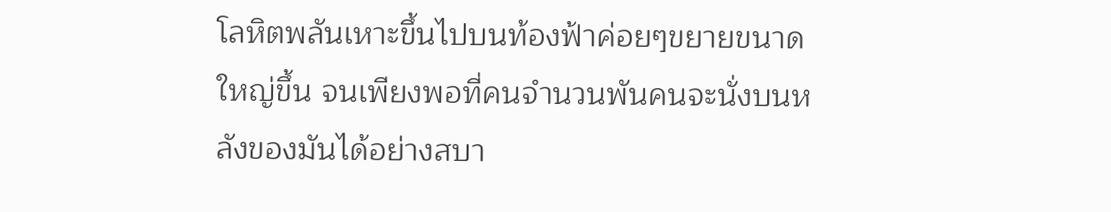โลหิตพลันเหาะขึ้นไปบนท้องฟ้าค่อยๆขยายขนาดใหญ่ขึ้น จนเพียงพอที่คนจำนวนพันคนจะนั่งบนหลังของมันได้อย่างสบา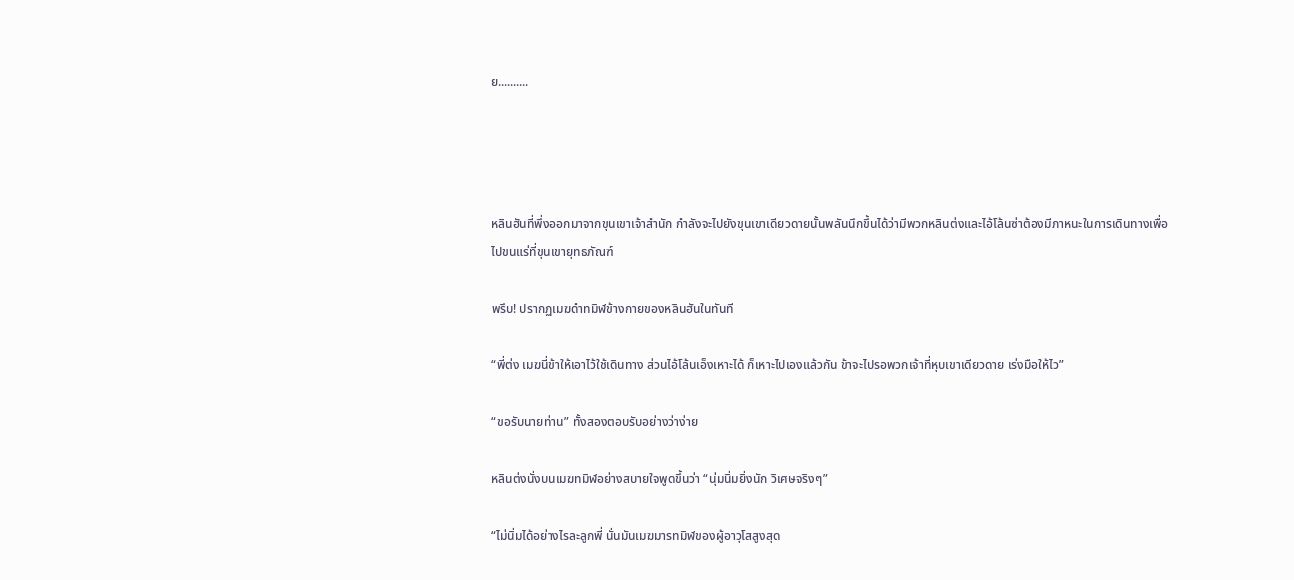ย..........




หลินฮันที่พึ่งออกมาจากขุนเขาเจ้าสำนัก กำลังจะไปยังขุนเขาเดียวดายนั้นพลันนึกขึ้นได้ว่ามีพวกหลินต่งและไอ้โล้นซ่าต้องมีภาหนะในการเดินทางเพื่อไปขนแร่ที่ขุนเขายุทธภัณฑ์

พรึบ! ปรากฏเมฆดำทมิฬข้างกายของหลินฮันในทันที

“พี่ต่ง เมฆนี่ข้าให้เอาไว้ใช้เดินทาง ส่วนไอ้โล้นเอ็งเหาะได้ ก็เหาะไปเองแล้วกัน ข้าจะไปรอพวกเจ้าที่หุบเขาเดียวดาย เร่งมือให้ไว”

“ขอรับนายท่าน” ทั้งสองตอบรับอย่างว่าง่าย

หลินต่งนั่งบนเมฆทมิฬอย่างสบายใจพูดขึ้นว่า “นุ่มนิ่มยิ่งนัก วิเศษจริงๆ”

“ไม่นิ่มได้อย่างไรละลูกพี่ นั่นมันเมฆมารทมิฬของผู้อาวุโสสูงสุด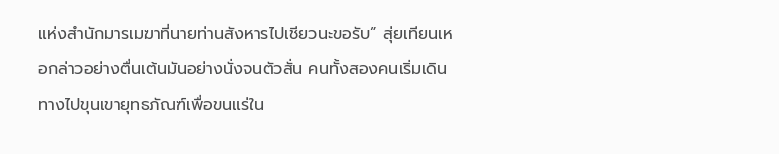แห่งสำนักมารเมฆาที่นายท่านสังหารไปเชียวนะขอรับ” สุ่ยเทียนเหอกล่าวอย่างตื่นเต้นมันอย่างนั่งจนตัวสั่น คนทั้งสองคนเริ่มเดินทางไปขุนเขายุทธภัณฑ์เพื่อขนแร่ใน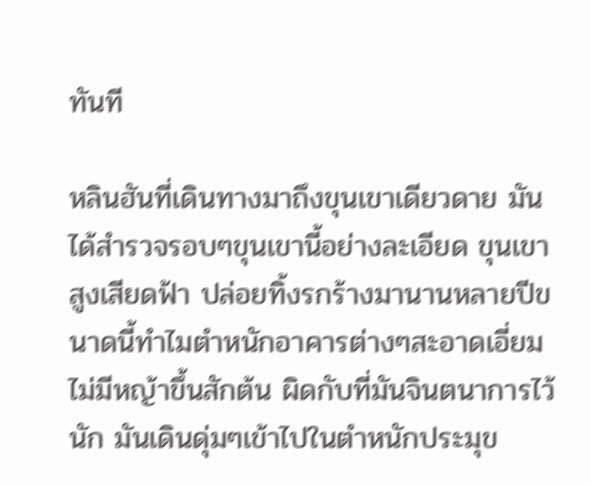ทันที

หลินฮันที่เดินทางมาถึงขุนเขาเดียวดาย มันได้สำรวจรอบๆขุนเขานี้อย่างละเอียด ขุนเขาสูงเสียดฟ้า ปล่อยทิ้งรกร้างมานานหลายปีขนาดนี้ทำไมตำหนักอาคารต่างๆสะอาดเอี่ยมไม่มีหญ้าขึ้นสักต้น ผิดกับที่มันจินตนาการไว้นัก มันเดินดุ่มๆเข้าไปในตำหนักประมุข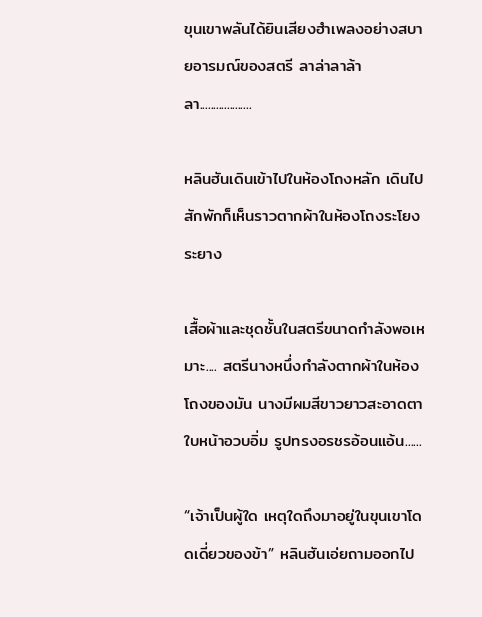ขุนเขาพลันได้ยินเสียงฮำเพลงอย่างสบายอารมณ์ของสตรี ลาล่าลาล้าลา...................

หลินฮันเดินเข้าไปในห้องโถงหลัก เดินไปสักพักก็เห็นราวตากผ้าในห้องโถงระโยงระยาง

เสื้อผ้าและชุดชั้นในสตรีขนาดกำลังพอเหมาะ.... สตรีนางหนึ่งกำลังตากผ้าในห้องโถงของมัน นางมีผมสีขาวยาวสะอาดตา ใบหน้าอวบอิ่ม รูปทรงอรชรอ้อนแอ้น......

“เจ้าเป็นผู้ใด เหตุใดถึงมาอยู่ในขุนเขาโดดเดี่ยวของข้า” หลินฮันเอ่ยถามออกไป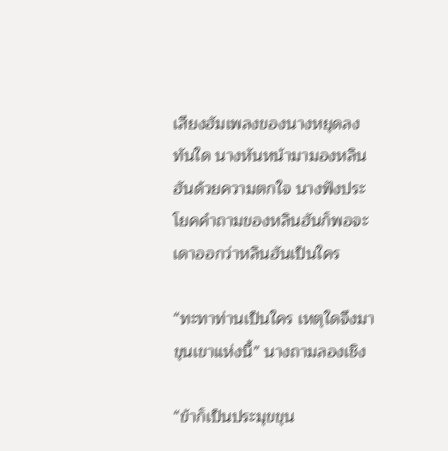เสียงฮัมเพลงของนางหยุดลงทันใด นางหันหน้ามามองหลินฮันด้วยความตกใจ นางฟังประโยคคำถามของหลินฮันก็พอจะเดาออกว่าหลินฮันเป็นใคร

“ทะทาท่านเป็นใคร เหตุใดจึงมาขุนเขาแห่งนี้” นางถามลองเชิง

“ข้าก็เป็นประมุขขุน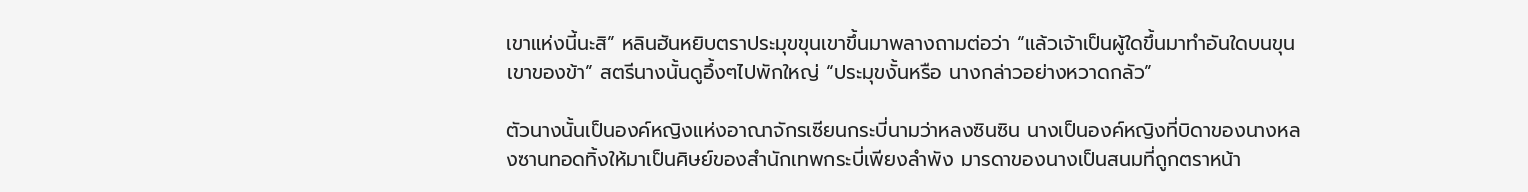เขาแห่งนี้นะสิ” หลินฮันหยิบตราประมุขขุนเขาขึ้นมาพลางถามต่อว่า “แล้วเจ้าเป็นผู้ใดขึ้นมาทำอันใดบนขุนเขาของข้า” สตรีนางนั้นดูอึ้งๆไปพักใหญ่ “ประมุขงั้นหรือ นางกล่าวอย่างหวาดกลัว”

ตัวนางนั้นเป็นองค์หญิงแห่งอาณาจักรเซียนกระบี่นามว่าหลงซินซิน นางเป็นองค์หญิงที่บิดาของนางหลงซานทอดทิ้งให้มาเป็นศิษย์ของสำนักเทพกระบี่เพียงลำพัง มารดาของนางเป็นสนมที่ถูกตราหน้า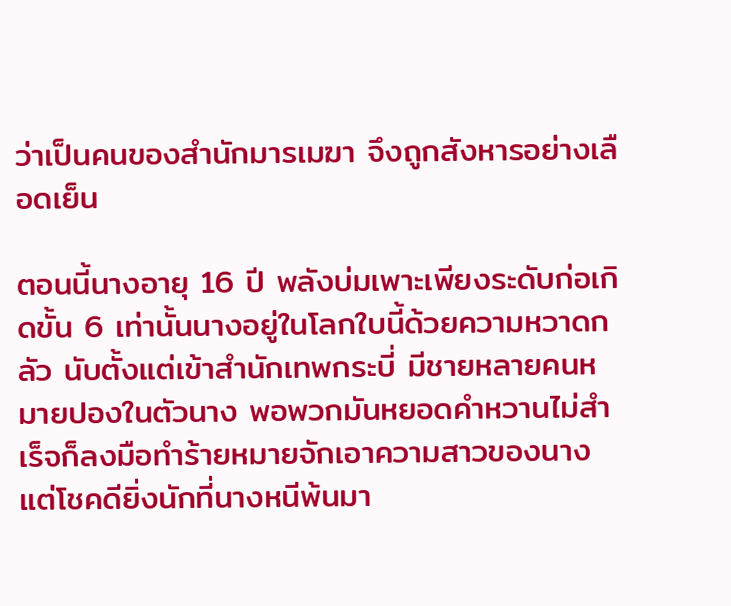ว่าเป็นคนของสำนักมารเมฆา จึงถูกสังหารอย่างเลือดเย็น

ตอนนี้นางอายุ 16 ปี พลังบ่มเพาะเพียงระดับก่อเกิดขั้น 6 เท่านั้นนางอยู่ในโลกใบนี้ด้วยความหวาดกลัว นับตั้งแต่เข้าสำนักเทพกระบี่ มีชายหลายคนหมายปองในตัวนาง พอพวกมันหยอดคำหวานไม่สำเร็จก็ลงมือทำร้ายหมายจักเอาความสาวของนาง แต่โชคดียิ่งนักที่นางหนีพ้นมา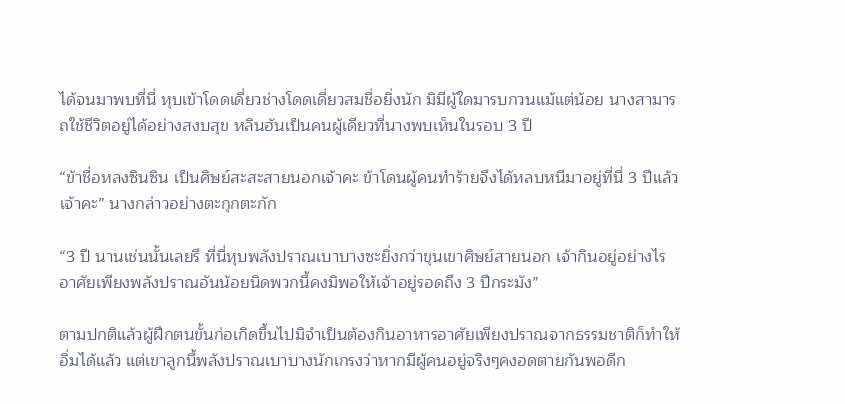ได้จนมาพบที่นี่ หุบเข้าโดดเดี่ยวช่างโดดเดี่ยวสมชื่อยิ่งนัก มิมีผู้ใดมารบกวนแม้แต่น้อย นางสามารถใช้ชีวิตอยู่ได้อย่างสงบสุข หลินฮันเป็นคนผู้เดียวที่นางพบเห็นในรอบ 3 ปี

“ข้าชื่อหลงซินซิน เป็นศิษย์สะสะสายนอกเจ้าคะ ข้าโดนผู้คนทำร้ายจึงได้หลบหนีมาอยู่ที่นี่ 3 ปีแล้วเจ้าคะ” นางกล่าวอย่างตะกุกตะกัก

“3 ปี นานเช่นนั้นเลยรึ ที่นี่หุบพลังปราณเบาบางซะยิ่งกว่าขุนเขาศิษย์สายนอก เจ้ากินอยู่อย่างไร อาศัยเพียงพลังปราณอันน้อยนิดพวกนี้คงมิพอให้เจ้าอยู่รอดถึง 3 ปีกระมัง”

ตามปกติแล้วผู้ฝึกตนขั้นก่อเกิดขึ้นไปมิจำเป็นต้องกินอาหารอาศัยเพียงปราณจากธรรมชาติก็ทำให้อิ่มได้แล้ว แต่เขาลูกนี้พลังปราณเบาบางนักเกรงว่าหากมีผู้คนอยู่จริงๆคงอดตายกันพอดีก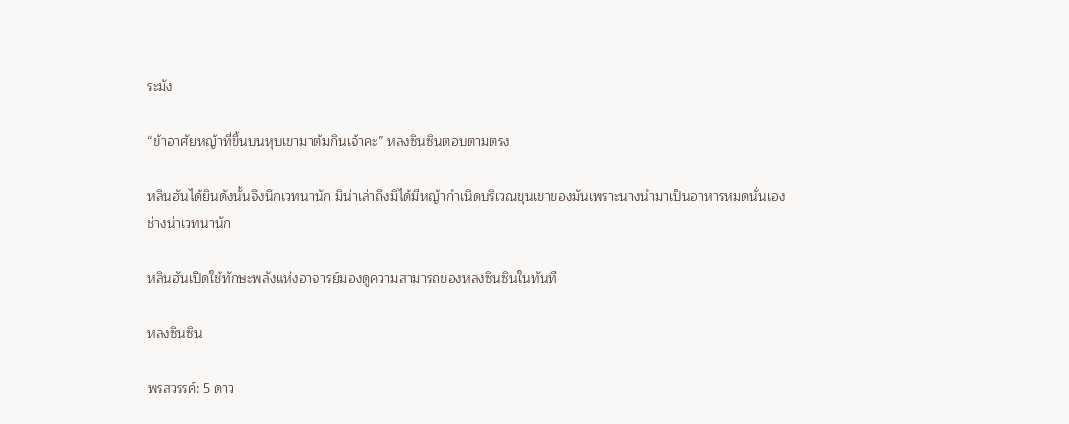ระมัง

“ข้าอาศัยหญ้าที่ขึ้นบนหุบเขามาต้มกินเจ้าคะ” หลงซินซินตอบตามตรง

หลินฮันได้ยินดังนั้นจึงนึกเวทนานัก มิน่าเล่าถึงมิได้มีหญ้ากำเนิดบริเวณขุนเขาของมันเพราะนางนำมาเป็นอาหารหมดนั่นเอง ช่างน่าเวทนานัก

หลินฮันเปิดใช้ทักษะพลังแห่งอาจารย์มองดูความสามารถของหลงซินซินในทันที

หลงซินซิน

พรสวรรค์: 5 ดาว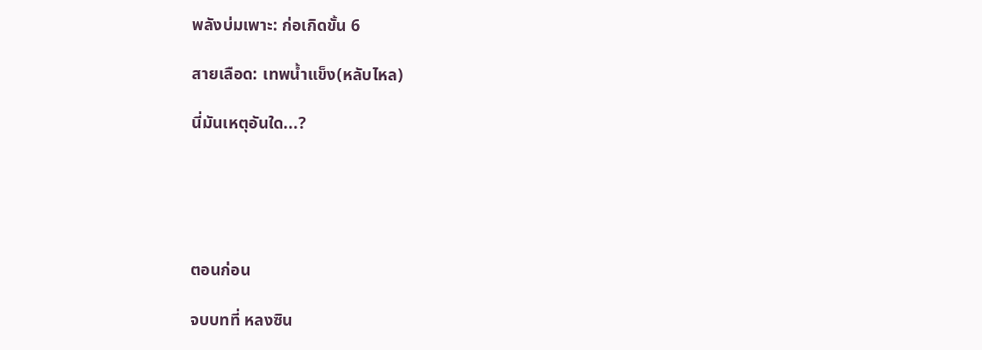พลังบ่มเพาะ: ก่อเกิดขั้น 6

สายเลือด: เทพน้ำแข็ง(หลับไหล)

นี่มันเหตุอันใด...?





ตอนก่อน

จบบทที่ หลงซิน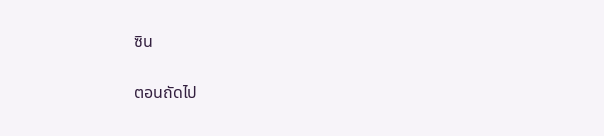ซิน

ตอนถัดไป